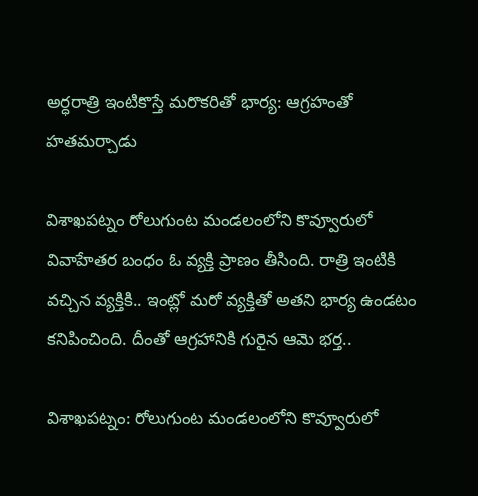అర్ధరాత్రి ఇంటికొస్తే మరొకరితో భార్య: ఆగ్రహంతో హతమర్చాడు

విశాఖపట్నం రోలుగుంట మండలంలోని కొవ్వూరులో వివాహేతర బంధం ఓ వ్యక్తి ప్రాణం తీసింది. రాత్రి ఇంటికి వచ్చిన వ్యక్తికి.. ఇంట్లో మరో వ్యక్తితో అతని భార్య ఉండటం కనిపించింది. దీంతో ఆగ్రహానికి గురైన ఆమె భర్త..

విశాఖపట్నం: రోలుగుంట మండలంలోని కొవ్వూరులో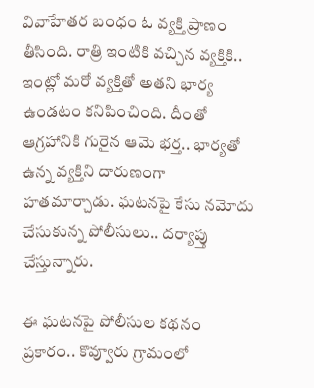వివాహేతర బంధం ఓ వ్యక్తి ప్రాణం తీసింది. రాత్రి ఇంటికి వచ్చిన వ్యక్తికి.. ఇంట్లో మరో వ్యక్తితో అతని భార్య ఉండటం కనిపించింది. దీంతో ఆగ్రహానికి గురైన ఆమె భర్త.. భార్యతో ఉన్న వ్యక్తిని దారుణంగా హతమార్చాడు. ఘటనపై కేసు నమోదు చేసుకున్న పోలీసులు.. దర్యాప్తు చేస్తున్నారు.

ఈ ఘటనపై పోలీసుల కథనం ప్రకారం.. కొవ్వూరు గ్రామంలో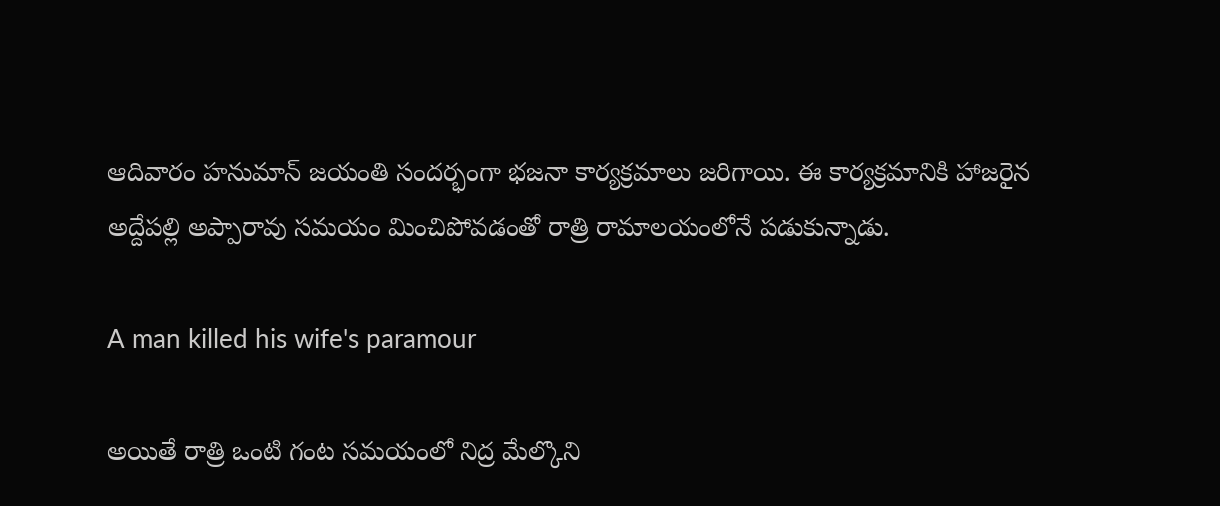ఆదివారం హనుమాన్‌ జయంతి సందర్భంగా భజనా కార్యక్రమాలు జరిగాయి. ఈ కార్యక్రమానికి హాజరైన అద్దేపల్లి అప్పారావు సమయం మించిపోవడంతో రాత్రి రామాలయంలోనే పడుకున్నాడు.

A man killed his wife's paramour

అయితే రాత్రి ఒంటి గంట సమయంలో నిద్ర మేల్కొని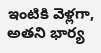ఇంటికి వెళ్లగా, అతని భార్య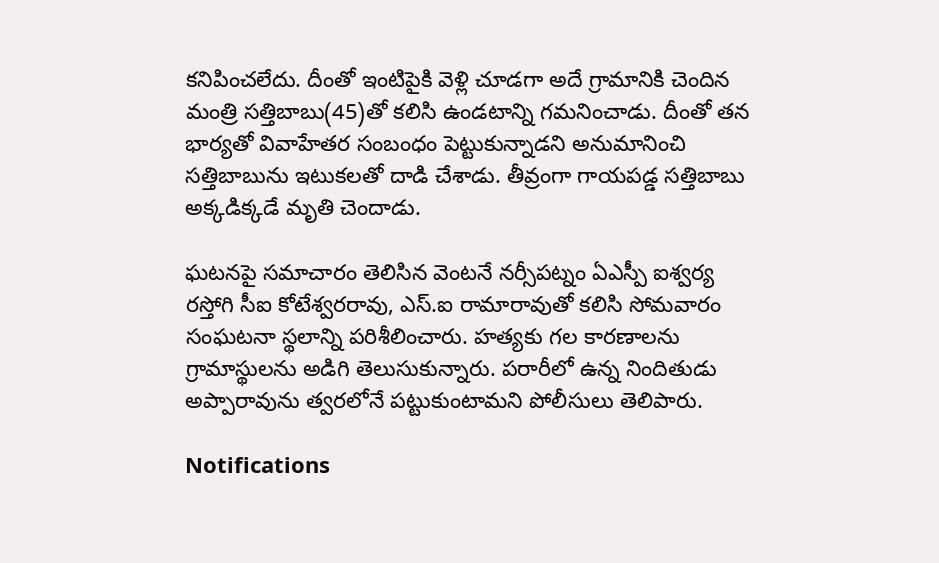కనిపించలేదు. దీంతో ఇంటిపైకి వెళ్లి చూడగా అదే గ్రామానికి చెందిన మంత్రి సత్తిబాబు(45)తో కలిసి ఉండటాన్ని గమనించాడు. దీంతో తన భార్యతో వివాహేతర సంబంధం పెట్టుకున్నాడని అనుమానించి సత్తిబాబును ఇటుకలతో దాడి చేశాడు. తీవ్రంగా గాయపడ్డ సత్తిబాబు అక్కడిక్కడే మృతి చెందాడు.

ఘటనపై సమాచారం తెలిసిన వెంటనే నర్సీపట్నం ఏఎస్పీ ఐశ్వర్య రస్తోగి సీఐ కోటేశ్వరరావు, ఎస్‌.ఐ రామారావుతో కలిసి సోమవారం సంఘటనా స్థలాన్ని పరిశీలించారు. హత్యకు గల కారణాలను గ్రామాస్థులను అడిగి తెలుసుకున్నారు. పరారీలో ఉన్న నిందితుడు అప్పారావును త్వరలోనే పట్టుకుంటామని పోలీసులు తెలిపారు.

Notifications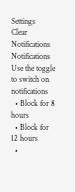Settings
Clear Notifications
Notifications
Use the toggle to switch on notifications
  • Block for 8 hours
  • Block for 12 hours
  •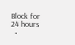Block for 24 hours
  •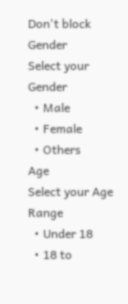Don't block
Gender
Select your Gender
  • Male
  • Female
  • Others
Age
Select your Age Range
  • Under 18
  • 18 to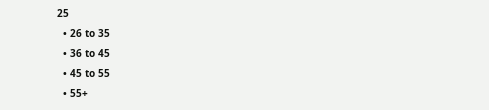25
  • 26 to 35
  • 36 to 45
  • 45 to 55
  • 55+